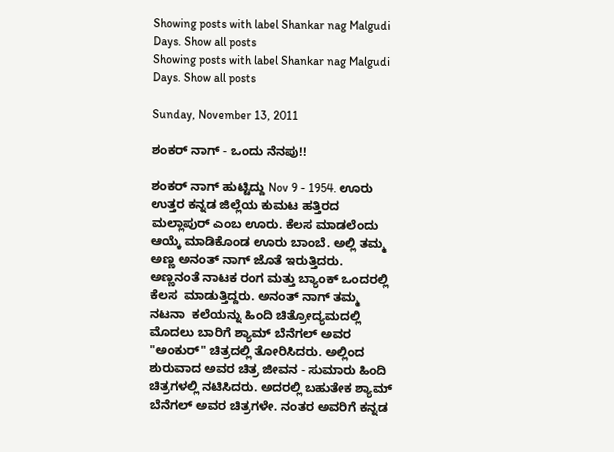Showing posts with label Shankar nag Malgudi Days. Show all posts
Showing posts with label Shankar nag Malgudi Days. Show all posts

Sunday, November 13, 2011

ಶಂಕರ್ ನಾಗ್ - ಒಂದು ನೆನಪು!!

ಶಂಕರ್ ನಾಗ್ ಹುಟ್ಟಿದ್ದು Nov 9 - 1954. ಊರು ಉತ್ತರ ಕನ್ನಡ ಜಿಲ್ಲೆಯ ಕುಮಟ ಹತ್ತಿರದ ಮಲ್ಲಾಪುರ್ ಎಂಬ ಊರು. ಕೆಲಸ ಮಾಡಲೆಂದು ಆಯ್ಕೆ ಮಾಡಿಕೊಂಡ ಊರು ಬಾಂಬೆ. ಅಲ್ಲಿ ತಮ್ಮ ಅಣ್ಣ ಅನಂತ್ ನಾಗ್ ಜೊತೆ ಇರುತ್ತಿದರು. ಅಣ್ಣನಂತೆ ನಾಟಕ ರಂಗ ಮತ್ತು ಬ್ಯಾಂಕ್ ಒಂದರಲ್ಲಿ ಕೆಲಸ  ಮಾಡುತ್ತಿದ್ದರು. ಅನಂತ್ ನಾಗ್ ತಮ್ಮ ನಟನಾ  ಕಲೆಯನ್ನು ಹಿಂದಿ ಚಿತ್ರೋದ್ಯಮದಲ್ಲಿ ಮೊದಲು ಬಾರಿಗೆ ಶ್ಯಾಮ್ ಬೆನೆಗಲ್ ಅವರ "ಅಂಕುರ್" ಚಿತ್ರದಲ್ಲಿ ತೋರಿಸಿದರು. ಅಲ್ಲಿಂದ ಶುರುವಾದ ಅವರ ಚಿತ್ರ ಜೀವನ - ಸುಮಾರು ಹಿಂದಿ ಚಿತ್ರಗಳಲ್ಲಿ ನಟಿಸಿದರು. ಅದರಲ್ಲಿ ಬಹುತೇಕ ಶ್ಯಾಮ್ ಬೆನೆಗಲ್ ಅವರ ಚಿತ್ರಗಳೇ. ನಂತರ ಅವರಿಗೆ ಕನ್ನಡ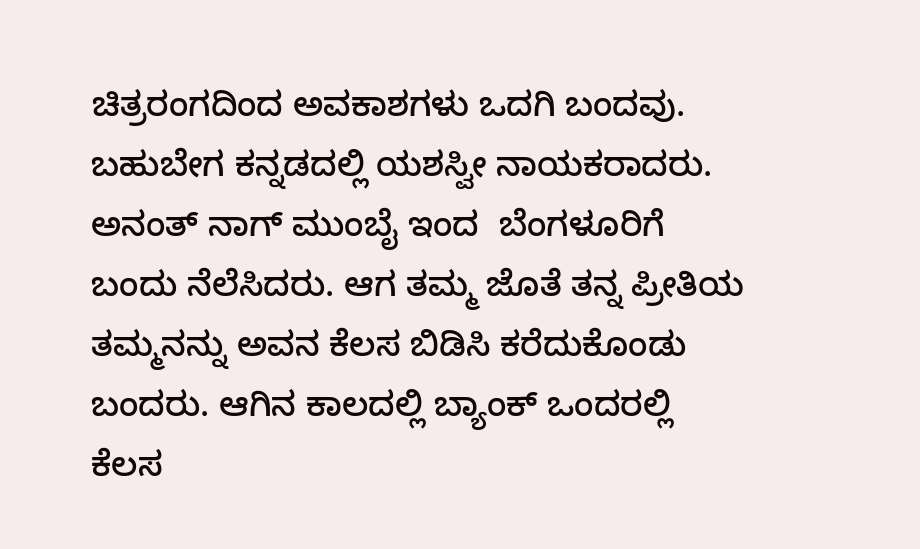ಚಿತ್ರರಂಗದಿಂದ ಅವಕಾಶಗಳು ಒದಗಿ ಬಂದವು. ಬಹುಬೇಗ ಕನ್ನಡದಲ್ಲಿ ಯಶಸ್ವೀ ನಾಯಕರಾದರು. ಅನಂತ್ ನಾಗ್ ಮುಂಬೈ ಇಂದ  ಬೆಂಗಳೂರಿಗೆ ಬಂದು ನೆಲೆಸಿದರು. ಆಗ ತಮ್ಮ ಜೊತೆ ತನ್ನ ಪ್ರೀತಿಯ ತಮ್ಮನನ್ನು ಅವನ ಕೆಲಸ ಬಿಡಿಸಿ ಕರೆದುಕೊಂಡು ಬಂದರು. ಆಗಿನ ಕಾಲದಲ್ಲಿ ಬ್ಯಾಂಕ್ ಒಂದರಲ್ಲಿ ಕೆಲಸ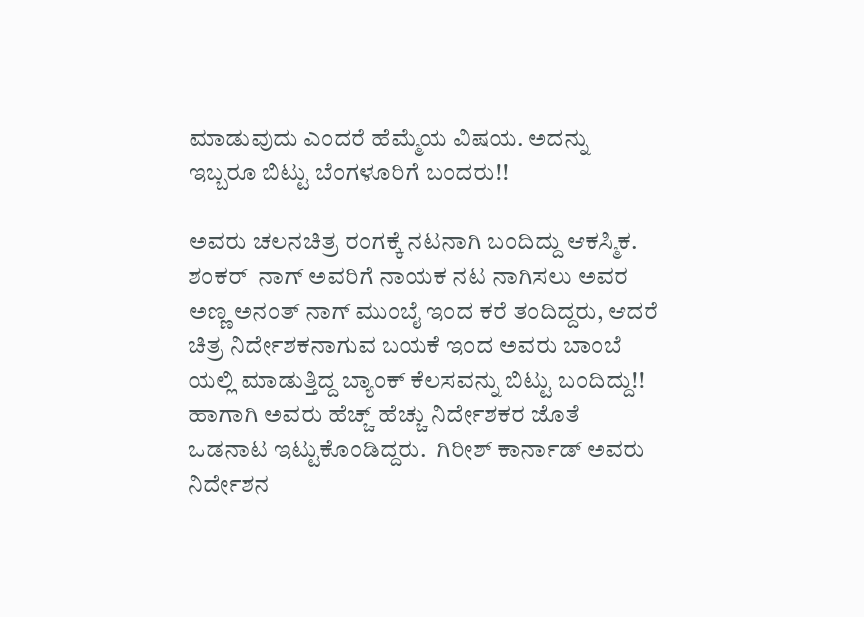ಮಾಡುವುದು ಎಂದರೆ ಹೆಮ್ಮೆಯ ವಿಷಯ. ಅದನ್ನು ಇಬ್ಬರೂ ಬಿಟ್ಟು ಬೆಂಗಳೂರಿಗೆ ಬಂದರು!!

ಅವರು ಚಲನಚಿತ್ರ ರಂಗಕ್ಕೆ ನಟನಾಗಿ ಬಂದಿದ್ದು ಆಕಸ್ಮಿಕ. ಶಂಕರ್  ನಾಗ್ ಅವರಿಗೆ ನಾಯಕ ನಟ ನಾಗಿಸಲು ಅವರ ಅಣ್ಣ ಅನಂತ್ ನಾಗ್ ಮುಂಬೈ ಇಂದ ಕರೆ ತಂದಿದ್ದರು, ಆದರೆ ಚಿತ್ರ ನಿರ್ದೇಶಕನಾಗುವ ಬಯಕೆ ಇಂದ ಅವರು ಬಾಂಬೆ ಯಲ್ಲಿ ಮಾಡುತ್ತಿದ್ದ ಬ್ಯಾಂಕ್ ಕೆಲಸವನ್ನು ಬಿಟ್ಟು ಬಂದಿದ್ದು!! ಹಾಗಾಗಿ ಅವರು ಹೆಚ್ಚ್ ಹೆಚ್ಚು ನಿರ್ದೇಶಕರ ಜೊತೆ ಒಡನಾಟ ಇಟ್ಟುಕೊಂಡಿದ್ದರು.  ಗಿರೀಶ್ ಕಾರ್ನಾಡ್ ಅವರು ನಿರ್ದೇಶನ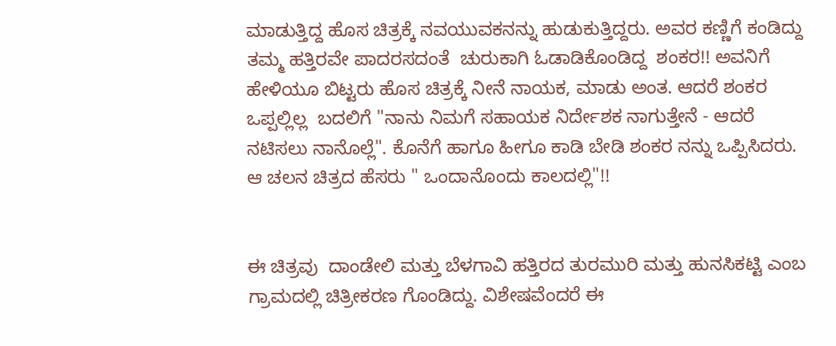ಮಾಡುತ್ತಿದ್ದ ಹೊಸ ಚಿತ್ರಕ್ಕೆ ನವಯುವಕನನ್ನು ಹುಡುಕುತ್ತಿದ್ದರು. ಅವರ ಕಣ್ಣಿಗೆ ಕಂಡಿದ್ದು ತಮ್ಮ ಹತ್ತಿರವೇ ಪಾದರಸದಂತೆ  ಚುರುಕಾಗಿ ಓಡಾಡಿಕೊಂಡಿದ್ದ  ಶಂಕರ!! ಅವನಿಗೆ ಹೇಳಿಯೂ ಬಿಟ್ಟರು ಹೊಸ ಚಿತ್ರಕ್ಕೆ ನೀನೆ ನಾಯಕ, ಮಾಡು ಅಂತ. ಆದರೆ ಶಂಕರ ಒಪ್ಪಲ್ಲಿಲ್ಲ  ಬದಲಿಗೆ "ನಾನು ನಿಮಗೆ ಸಹಾಯಕ ನಿರ್ದೇಶಕ ನಾಗುತ್ತೇನೆ - ಆದರೆ ನಟಿಸಲು ನಾನೊಲ್ಲೆ". ಕೊನೆಗೆ ಹಾಗೂ ಹೀಗೂ ಕಾಡಿ ಬೇಡಿ ಶಂಕರ ನನ್ನು ಒಪ್ಪಿಸಿದರು. ಆ ಚಲನ ಚಿತ್ರದ ಹೆಸರು " ಒಂದಾನೊಂದು ಕಾಲದಲ್ಲಿ"!!


ಈ ಚಿತ್ರವು  ದಾಂಡೇಲಿ ಮತ್ತು ಬೆಳಗಾವಿ ಹತ್ತಿರದ ತುರಮುರಿ ಮತ್ತು ಹುನಸಿಕಟ್ಟಿ ಎಂಬ ಗ್ರಾಮದಲ್ಲಿ ಚಿತ್ರೀಕರಣ ಗೊಂಡಿದ್ದು. ವಿಶೇಷವೆಂದರೆ ಈ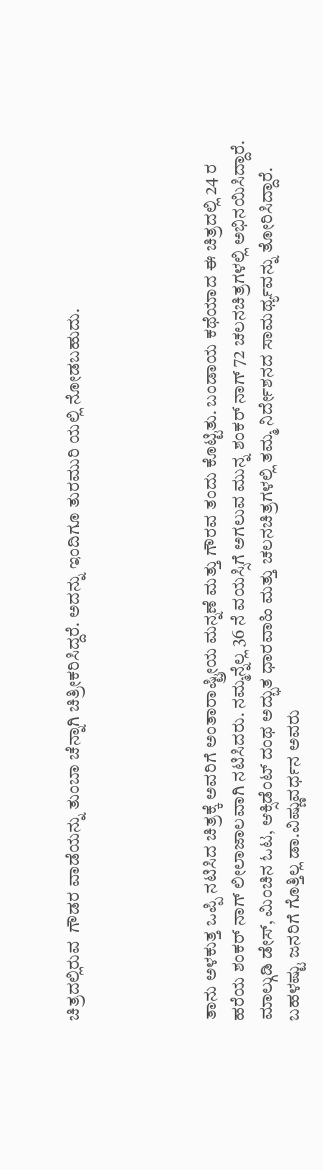ಚಿತ್ರದಲ್ಲಿರುವ  ಗೌಡರ ವಾಡೆಯನ್ನು ತುಂಬಾ ಚೆನ್ನಾಗಿ ಚಿತ್ರೀಕರಿಸಿದ್ದರೆ. ಅದನ್ನು ಇಂದಿಗೂ ತುರಮುರಿ ಯಲ್ಲಿ ನೋಡಬಹುದು.




ತಾನು ಅಳಕುತ್ತ ಒಪ್ಪಿ ನಟಿಸಿದ ಚಿತ್ರಕ್ಕೆ ಅವರಿಗೆ ಅಂತಾರಾಷ್ಟ್ರೀಯ ಮನ್ನಣೆ ಮತ್ತು ಗೌರವ ತಂದು ಕೊಟ್ಟಿತು. ಬಂಡಾಯ ಕಥೆಯಾದ ಈ ಚಿತ್ರದಲ್ಲಿ 24 ರ ಹರೆಯ ಶಂಕರ್ ನಾಗ್ ಲೀಲಾಜಾಲವಾಗಿ ನಟಿಸಿದರು. ನಮ್ಮನ್ನೆಲ್ಲ 36 ನೆ ವಯಸ್ಸಿಗೆ ಅಗಲುವ ಮುನ್ನ ಶಂಕರ್ ನಾಗ್ 72 ಚಲನಚಿತ್ರಗಳಲ್ಲಿ ಅಭಿನಯಿಸಿದ್ದಾರೆ. ಮಾಲ್ಗುಡಿ ಡೇಸ್, ಮಿಂಚಿನ ಓಟ, ಆಕ್ಸಿಡೆಂಟ್ ದಂಥ ಅದ್ಭುತ ಧಾರವಾಹಿ ಮತ್ತು ಚಲನಚಿತ್ರಗಳಲ್ಲಿ ತಮ್ಮ ನಿರ್ದೇಶನದ ಸಾಮರ್ಥ್ಯವನ್ನು ತೋರಿಸಿದ್ದಾರೆ. ಬಹಳಷ್ಟು ಜನರಿಗೆ ಗೊತ್ತಿಲ್ಲ ಡಾ.ವಿಷ್ಣುವರ್ಧನ ಅವರು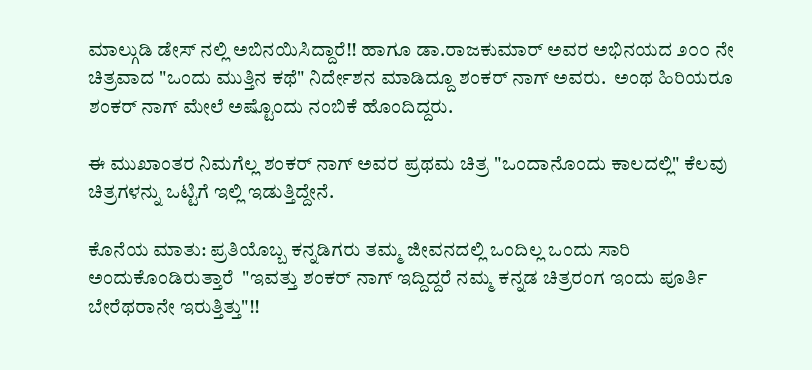ಮಾಲ್ಗುಡಿ ಡೇಸ್ ನಲ್ಲಿ ಅಬಿನಯಿಸಿದ್ದಾರೆ!! ಹಾಗೂ ಡಾ.ರಾಜಕುಮಾರ್ ಅವರ ಅಭಿನಯದ ೨೦೦ ನೇ  ಚಿತ್ರವಾದ "ಒಂದು ಮುತ್ತಿನ ಕಥೆ" ನಿರ್ದೇಶನ ಮಾಡಿದ್ದೂ ಶಂಕರ್ ನಾಗ್ ಅವರು.  ಅಂಥ ಹಿರಿಯರೂ ಶಂಕರ್ ನಾಗ್ ಮೇಲೆ ಅಷ್ಟೊಂದು ನಂಬಿಕೆ ಹೊಂದಿದ್ದರು.

ಈ ಮುಖಾಂತರ ನಿಮಗೆಲ್ಲ ಶಂಕರ್ ನಾಗ್ ಅವರ ಪ್ರಥಮ ಚಿತ್ರ "ಒಂದಾನೊಂದು ಕಾಲದಲ್ಲಿ" ಕೆಲವು ಚಿತ್ರಗಳನ್ನು ಒಟ್ಟಿಗೆ ಇಲ್ಲಿ ಇಡುತ್ತಿದ್ದೇನೆ.

ಕೊನೆಯ ಮಾತು: ಪ್ರತಿಯೊಬ್ಬ ಕನ್ನಡಿಗರು ತಮ್ಮ ಜೀವನದಲ್ಲಿ ಒಂದಿಲ್ಲ ಒಂದು ಸಾರಿ ಅಂದುಕೊಂಡಿರುತ್ತಾರೆ  "ಇವತ್ತು ಶಂಕರ್ ನಾಗ್ ಇದ್ದಿದ್ದರೆ ನಮ್ಮ ಕನ್ನಡ ಚಿತ್ರರಂಗ ಇಂದು ಪೂರ್ತಿ ಬೇರೆಥರಾನೇ ಇರುತ್ತಿತ್ತು"!!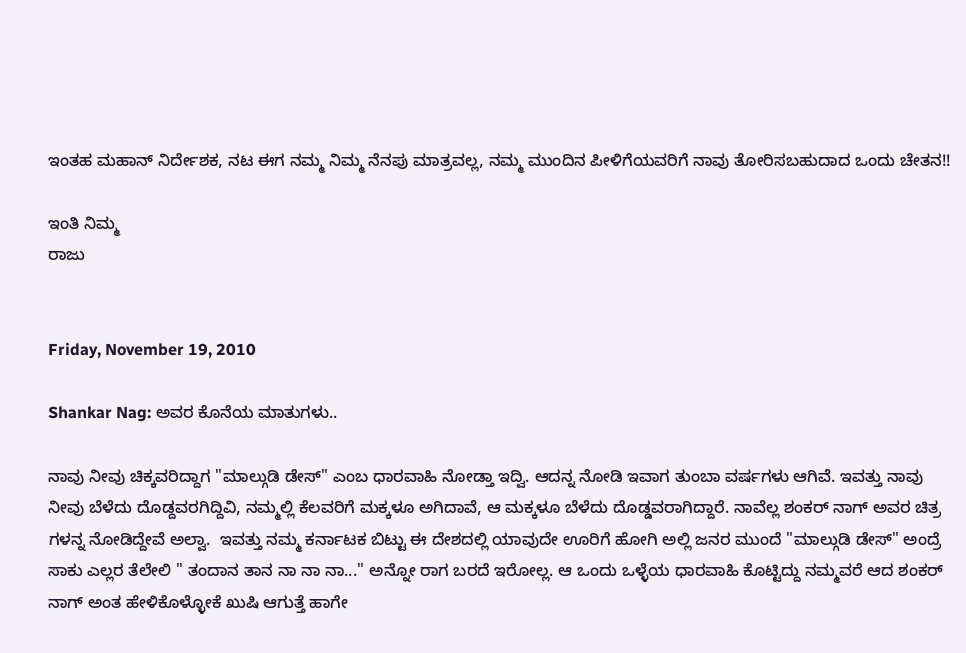ಇಂತಹ ಮಹಾನ್ ನಿರ್ದೇಶಕ, ನಟ ಈಗ ನಮ್ಮ ನಿಮ್ಮ ನೆನಪು ಮಾತ್ರವಲ್ಲ, ನಮ್ಮ ಮುಂದಿನ ಪೀಳಿಗೆಯವರಿಗೆ ನಾವು ತೋರಿಸಬಹುದಾದ ಒಂದು ಚೇತನ!!

ಇಂತಿ ನಿಮ್ಮ
ರಾಜು


Friday, November 19, 2010

Shankar Nag: ಅವರ ಕೊನೆಯ ಮಾತುಗಳು..

ನಾವು ನೀವು ಚಿಕ್ಕವರಿದ್ದಾಗ "ಮಾಲ್ಗುಡಿ ಡೇಸ್" ಎಂಬ ಧಾರವಾಹಿ ನೋಡ್ತಾ ಇದ್ವಿ. ಆದನ್ನ ನೋಡಿ ಇವಾಗ ತುಂಬಾ ವರ್ಷಗಳು ಆಗಿವೆ. ಇವತ್ತು ನಾವು ನೀವು ಬೆಳೆದು ದೊಡ್ದವರಗಿದ್ದಿವಿ, ನಮ್ಮಲ್ಲಿ ಕೆಲವರಿಗೆ ಮಕ್ಕಳೂ ಅಗಿದಾವೆ, ಆ ಮಕ್ಕಳೂ ಬೆಳೆದು ದೊಡ್ಡವರಾಗಿದ್ದಾರೆ. ನಾವೆಲ್ಲ ಶಂಕರ್ ನಾಗ್ ಅವರ ಚಿತ್ರ ಗಳನ್ನ ನೋಡಿದ್ದೇವೆ ಅಲ್ವಾ.  ಇವತ್ತು ನಮ್ಮ ಕರ್ನಾಟಕ ಬಿಟ್ಟು ಈ ದೇಶದಲ್ಲಿ ಯಾವುದೇ ಊರಿಗೆ ಹೋಗಿ ಅಲ್ಲಿ ಜನರ ಮುಂದೆ "ಮಾಲ್ಗುಡಿ ಡೇಸ್" ಅಂದ್ರೆ ಸಾಕು ಎಲ್ಲರ ತೆಲೇಲಿ " ತಂದಾನ ತಾನ ನಾ ನಾ ನಾ..." ಅನ್ನೋ ರಾಗ ಬರದೆ ಇರೋಲ್ಲ. ಆ ಒಂದು ಒಳ್ಳೆಯ ಧಾರವಾಹಿ ಕೊಟ್ಟಿದ್ದು ನಮ್ಮವರೆ ಆದ ಶಂಕರ್ ನಾಗ್ ಅಂತ ಹೇಳಿಕೊಳ್ಳೋಕೆ ಖುಷಿ ಆಗುತ್ತೆ ಹಾಗೇ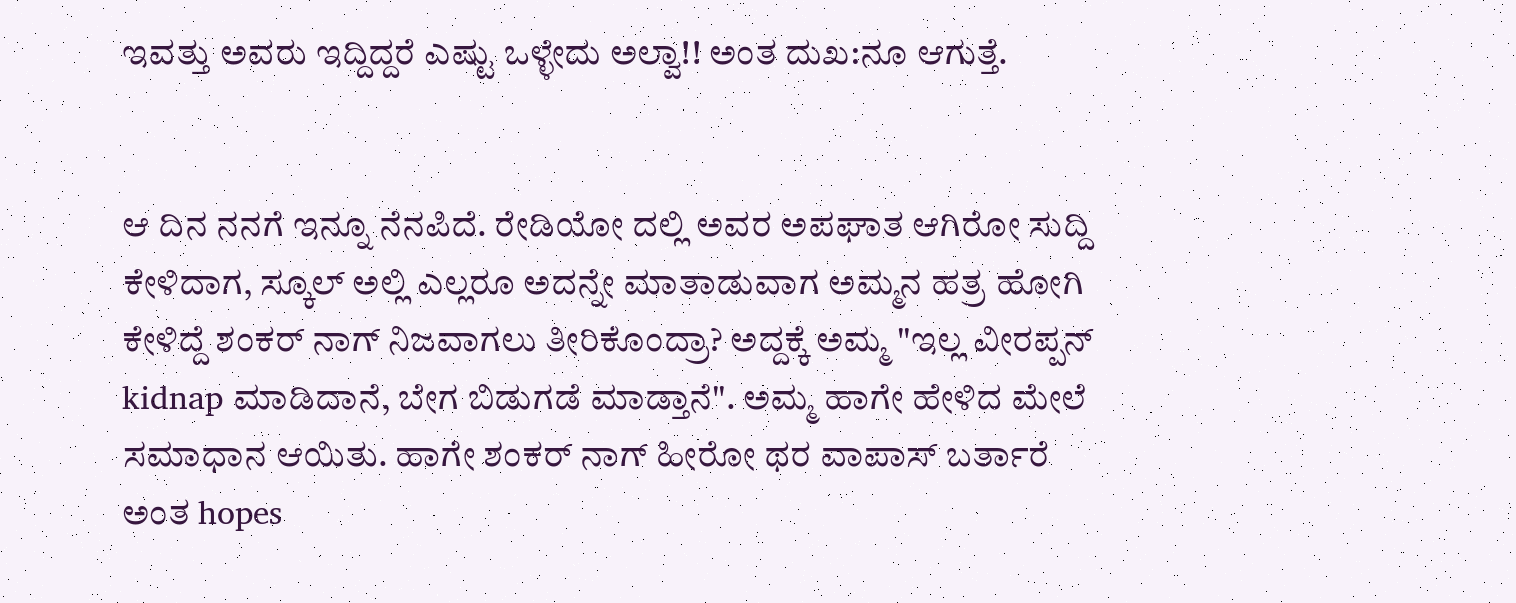ಇವತ್ತು ಅವರು ಇದ್ದಿದ್ದರೆ ಎಷ್ಟು ಒಳ್ಳೇದು ಅಲ್ವಾ!! ಅಂತ ದುಖ:ನೂ ಆಗುತ್ತೆ.


ಆ ದಿನ ನನಗೆ ಇನ್ನೂ ನೆನಪಿದೆ. ರೇಡಿಯೋ ದಲ್ಲಿ ಅವರ ಅಪಘಾತ ಆಗಿರೋ ಸುದ್ದಿ ಕೇಳಿದಾಗ, ಸ್ಕೂಲ್ ಅಲ್ಲಿ ಎಲ್ಲರೂ ಅದನ್ನೇ ಮಾತಾಡುವಾಗ ಅಮ್ಮನ ಹತ್ರ ಹೋಗಿ ಕೇಳಿದ್ದೆ ಶಂಕರ್ ನಾಗ್ ನಿಜವಾಗಲು ತೀರಿಕೊಂದ್ರಾ? ಅದ್ದಕ್ಕೆ ಅಮ್ಮ "ಇಲ್ಲ ವೀರಪ್ಪನ್ kidnap ಮಾಡಿದಾನೆ, ಬೇಗ ಬಿಡುಗಡೆ ಮಾಡ್ತಾನೆ". ಅಮ್ಮ ಹಾಗೇ ಹೇಳಿದ ಮೇಲೆ ಸಮಾಧಾನ ಆಯಿತು. ಹಾಗೇ ಶಂಕರ್ ನಾಗ್ ಹೀರೋ ಥರ ವಾಪಾಸ್ ಬರ್ತಾರೆ ಅಂತ hopes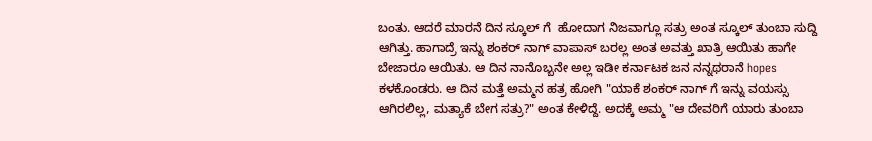ಬಂತು. ಆದರೆ ಮಾರನೆ ದಿನ ಸ್ಕೂಲ್ ಗೆ  ಹೋದಾಗ ನಿಜವಾಗ್ಲೂ ಸತ್ರು ಅಂತ ಸ್ಕೂಲ್ ತುಂಬಾ ಸುದ್ದಿ ಆಗಿತ್ತು. ಹಾಗಾದ್ರೆ ಇನ್ನು ಶಂಕರ್ ನಾಗ್ ವಾಪಾಸ್ ಬರಲ್ಲ ಅಂತ ಅವತ್ತು ಖಾತ್ರಿ ಆಯಿತು ಹಾಗೇ ಬೇಜಾರೂ ಆಯಿತು. ಆ ದಿನ ನಾನೊಬ್ಬನೇ ಅಲ್ಲ ಇಡೀ ಕರ್ನಾಟಕ ಜನ ನನ್ನಥರಾನೆ hopes ಕಳಕೊಂಡರು. ಆ ದಿನ ಮತ್ತೆ ಅಮ್ಮನ ಹತ್ರ ಹೋಗಿ "ಯಾಕೆ ಶಂಕರ್ ನಾಗ್ ಗೆ ಇನ್ನು ವಯಸ್ಸು ಆಗಿರಲಿಲ್ಲ, ಮತ್ಯಾಕೆ ಬೇಗ ಸತ್ರು?" ಅಂತ ಕೇಳಿದ್ದೆ. ಅದಕ್ಕೆ ಅಮ್ಮ "ಆ ದೇವರಿಗೆ ಯಾರು ತುಂಬಾ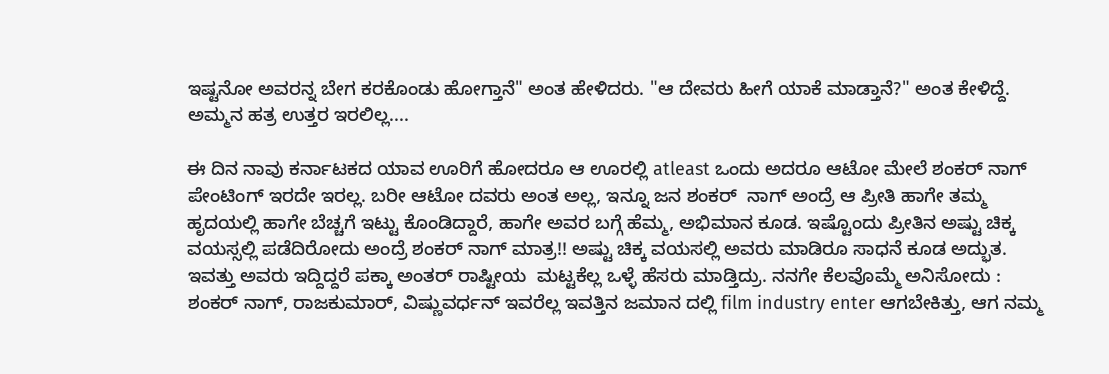ಇಷ್ಟನೋ ಅವರನ್ನ ಬೇಗ ಕರಕೊಂಡು ಹೋಗ್ತಾನೆ" ಅಂತ ಹೇಳಿದರು. "ಆ ದೇವರು ಹೀಗೆ ಯಾಕೆ ಮಾಡ್ತಾನೆ?" ಅಂತ ಕೇಳಿದ್ದೆ. ಅಮ್ಮನ ಹತ್ರ ಉತ್ತರ ಇರಲಿಲ್ಲ....

ಈ ದಿನ ನಾವು ಕರ್ನಾಟಕದ ಯಾವ ಊರಿಗೆ ಹೋದರೂ ಆ ಊರಲ್ಲಿ atleast ಒಂದು ಅದರೂ ಆಟೋ ಮೇಲೆ ಶಂಕರ್ ನಾಗ್ ಪೇಂಟಿಂಗ್ ಇರದೇ ಇರಲ್ಲ. ಬರೀ ಆಟೋ ದವರು ಅಂತ ಅಲ್ಲ, ಇನ್ನೂ ಜನ ಶಂಕರ್  ನಾಗ್ ಅಂದ್ರೆ ಆ ಪ್ರೀತಿ ಹಾಗೇ ತಮ್ಮ ಹೃದಯಲ್ಲಿ ಹಾಗೇ ಬೆಚ್ಚಗೆ ಇಟ್ಟು ಕೊಂಡಿದ್ದಾರೆ, ಹಾಗೇ ಅವರ ಬಗ್ಗೆ ಹೆಮ್ಮ, ಅಭಿಮಾನ ಕೂಡ. ಇಷ್ಟೊಂದು ಪ್ರೀತಿನ ಅಷ್ಟು ಚಿಕ್ಕ ವಯಸ್ಸಲ್ಲಿ ಪಡೆದಿರೋದು ಅಂದ್ರೆ ಶಂಕರ್ ನಾಗ್ ಮಾತ್ರ!! ಅಷ್ಟು ಚಿಕ್ಕ ವಯಸಲ್ಲಿ ಅವರು ಮಾಡಿರೂ ಸಾಧನೆ ಕೂಡ ಅದ್ಭುತ. ಇವತ್ತು ಅವರು ಇದ್ದಿದ್ದರೆ ಪಕ್ಕಾ ಅಂತರ್ ರಾಷ್ಟೀಯ  ಮಟ್ಟಕೆಲ್ಲ ಒಳ್ಳೆ ಹೆಸರು ಮಾಡ್ತಿದ್ರು. ನನಗೇ ಕೆಲವೊಮ್ಮೆ ಅನಿಸೋದು : ಶಂಕರ್ ನಾಗ್, ರಾಜಕುಮಾರ್, ವಿಷ್ಣುವರ್ಧನ್ ಇವರೆಲ್ಲ ಇವತ್ತಿನ ಜಮಾನ ದಲ್ಲಿ film industry enter ಆಗಬೇಕಿತ್ತು, ಆಗ ನಮ್ಮ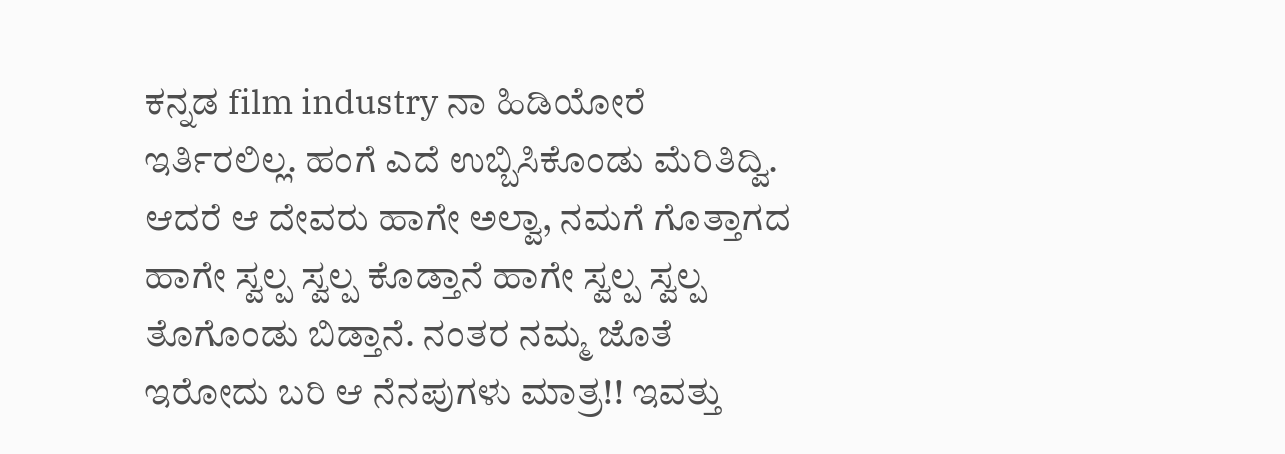ಕನ್ನಡ film industry ನಾ ಹಿಡಿಯೋರೆ ಇರ್ತಿರಲಿಲ್ಲ. ಹಂಗೆ ಎದೆ ಉಬ್ಬಿಸಿಕೊಂಡು ಮೆರಿತಿದ್ವಿ.  ಆದರೆ ಆ ದೇವರು ಹಾಗೇ ಅಲ್ವಾ, ನಮಗೆ ಗೊತ್ತಾಗದ ಹಾಗೇ ಸ್ವಲ್ಪ ಸ್ವಲ್ಪ ಕೊಡ್ತಾನೆ ಹಾಗೇ ಸ್ವಲ್ಪ ಸ್ವಲ್ಪ ತೊಗೊಂಡು ಬಿಡ್ತಾನೆ. ನಂತರ ನಮ್ಮ ಜೊತೆ ಇರೋದು ಬರಿ ಆ ನೆನಪುಗಳು ಮಾತ್ರ!! ಇವತ್ತು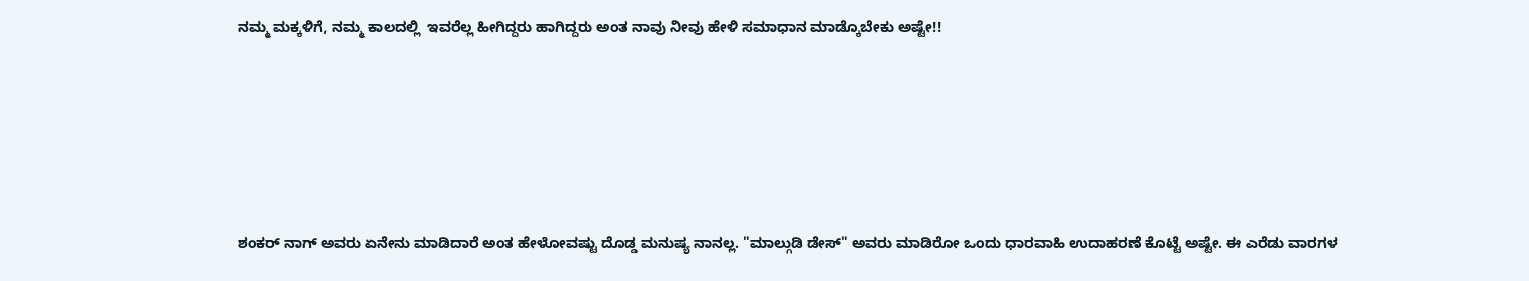ನಮ್ಮ ಮಕ್ಕಳಿಗೆ, ನಮ್ಮ ಕಾಲದಲ್ಲಿ  ಇವರೆಲ್ಲ ಹೀಗಿದ್ದರು ಹಾಗಿದ್ದರು ಅಂತ ನಾವು ನೀವು ಹೇಳಿ ಸಮಾಧಾನ ಮಾಡ್ಕೊಬೇಕು ಅಷ್ಟೇ!!







ಶಂಕರ್ ನಾಗ್ ಅವರು ಏನೇನು ಮಾಡಿದಾರೆ ಅಂತ ಹೇಳೋವಷ್ಟು ದೊಡ್ಡ ಮನುಷ್ಯ ನಾನಲ್ಲ. "ಮಾಲ್ಗುಡಿ ಡೇಸ್" ಅವರು ಮಾಡಿರೋ ಒಂದು ಧಾರವಾಹಿ ಉದಾಹರಣೆ ಕೊಟ್ಟೆ ಅಷ್ಟೇ. ಈ ಎರೆಡು ವಾರಗಳ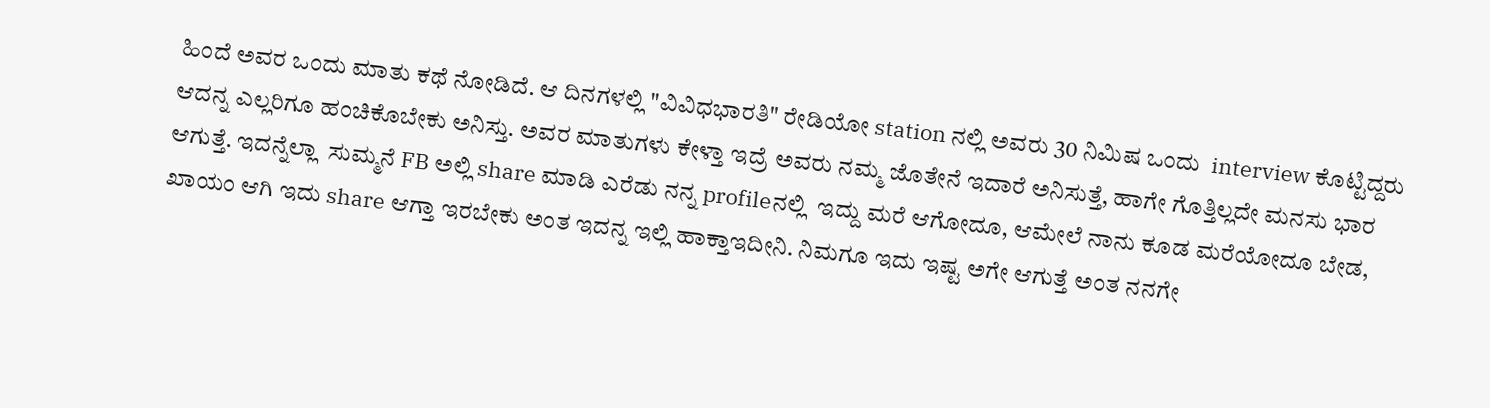ಹಿಂದೆ ಅವರ ಒಂದು ಮಾತು ಕಥೆ ನೋಡಿದೆ. ಆ ದಿನಗಳಲ್ಲಿ "ವಿವಿಧಭಾರತಿ" ರೇಡಿಯೋ station ನಲ್ಲಿ ಅವರು 30 ನಿಮಿಷ ಒಂದು  interview ಕೊಟ್ಟಿದ್ದರು ಆದನ್ನ ಎಲ್ಲರಿಗೂ ಹಂಚಿಕೊಬೇಕು ಅನಿಸ್ತು. ಅವರ ಮಾತುಗಳು ಕೇಳ್ತಾ ಇದ್ರೆ ಅವರು ನಮ್ಮ ಜೊತೇನೆ ಇದಾರೆ ಅನಿಸುತ್ತೆ, ಹಾಗೇ ಗೊತ್ತಿಲ್ಲದೇ ಮನಸು ಭಾರ ಆಗುತ್ತೆ. ಇದನ್ನೆಲ್ಲಾ  ಸುಮ್ಮನೆ FB ಅಲ್ಲಿ share ಮಾಡಿ ಎರೆಡು ನನ್ನ profileನಲ್ಲಿ  ಇದ್ದು ಮರೆ ಆಗೋದೂ, ಆಮೇಲೆ ನಾನು ಕೂಡ ಮರೆಯೋದೂ ಬೇಡ, ಖಾಯಂ ಆಗಿ ಇದು share ಆಗ್ತಾ ಇರಬೇಕು ಅಂತ ಇದನ್ನ ಇಲ್ಲಿ ಹಾಕ್ತಾಇದೀನಿ. ನಿಮಗೂ ಇದು ಇಷ್ಟ ಅಗೇ ಆಗುತ್ತೆ ಅಂತ ನನಗೇ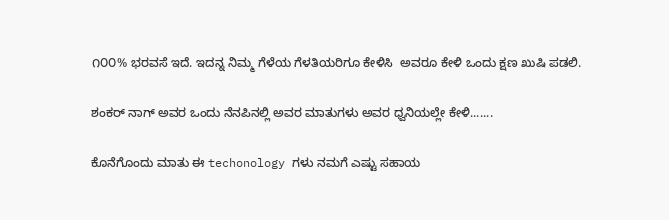೧೦೦% ಭರವಸೆ ಇದೆ. ಇದನ್ನ ನಿಮ್ಮ ಗೆಳೆಯ ಗೆಳತಿಯರಿಗೂ ಕೇಳಿಸಿ  ಅವರೂ ಕೇಳಿ ಒಂದು ಕ್ಷಣ ಖುಷಿ ಪಡಲಿ.

ಶಂಕರ್ ನಾಗ್ ಅವರ ಒಂದು ನೆನಪಿನಲ್ಲಿ ಅವರ ಮಾತುಗಳು ಅವರ ಧ್ವನಿಯಲ್ಲೇ ಕೇಳಿ.......

ಕೊನೆಗೊಂದು ಮಾತು ಈ techonology ಗಳು ನಮಗೆ ಎಷ್ಟು ಸಹಾಯ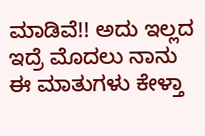ಮಾಡಿವೆ!! ಅದು ಇಲ್ಲದ ಇದ್ರೆ ಮೊದಲು ನಾನು ಈ ಮಾತುಗಳು ಕೇಳ್ತಾ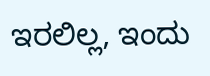ಇರಲಿಲ್ಲ, ಇಂದು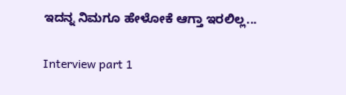ಇದನ್ನ ನಿಮಗೂ ಹೇಳೋಕೆ ಆಗ್ತಾ ಇರಲಿಲ್ಲ...

Interview part 1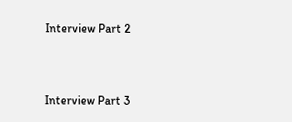Interview Part 2



Interview Part 3